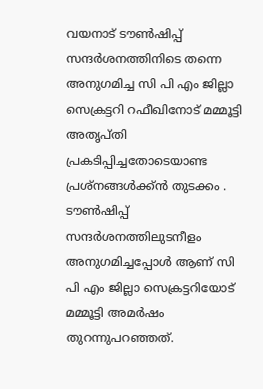വയനാട് ടൗൺഷിപ്പ് സന്ദർശനത്തിനിടെ തന്നെ അനുഗമിച്ച സി പി എം ജില്ലാ സെക്രട്ടറി റഫീഖിനോട് മമ്മൂട്ടി അതൃപ്തി പ്രകടിപ്പിച്ചതോടെയാണ്ട പ്രശ്നങ്ങൾക്ക്ൻ തുടക്കം . ടൗൺഷിപ്പ് സന്ദർശനത്തിലുടനീളം അനുഗമിച്ചപ്പോൾ ആണ് സി പി എം ജില്ലാ സെക്രട്ടറിയോട് മമ്മൂട്ടി അമർഷം തുറന്നുപറഞ്ഞത്.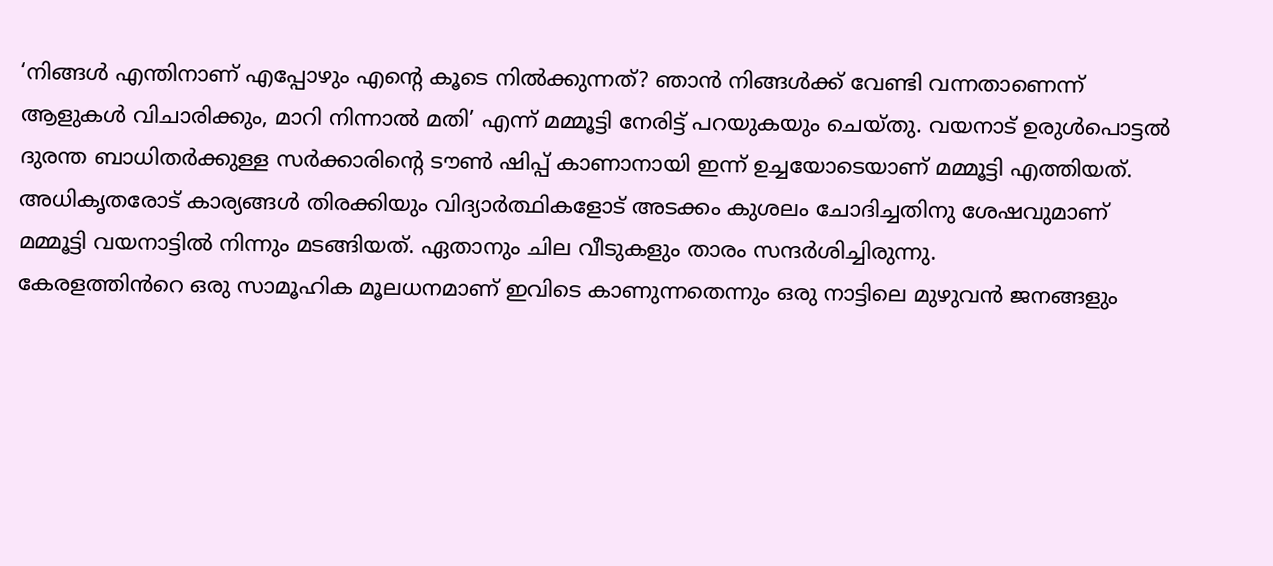‘നിങ്ങൾ എന്തിനാണ് എപ്പോഴും എന്റെ കൂടെ നിൽക്കുന്നത്? ഞാൻ നിങ്ങൾക്ക് വേണ്ടി വന്നതാണെന്ന് ആളുകൾ വിചാരിക്കും, മാറി നിന്നാൽ മതി’ എന്ന് മമ്മൂട്ടി നേരിട്ട് പറയുകയും ചെയ്തു. വയനാട് ഉരുൾപൊട്ടൽ ദുരന്ത ബാധിതർക്കുള്ള സർക്കാരിന്റെ ടൗൺ ഷിപ്പ് കാണാനായി ഇന്ന് ഉച്ചയോടെയാണ് മമ്മൂട്ടി എത്തിയത്.
അധികൃതരോട് കാര്യങ്ങൾ തിരക്കിയും വിദ്യാർത്ഥികളോട് അടക്കം കുശലം ചോദിച്ചതിനു ശേഷവുമാണ് മമ്മൂട്ടി വയനാട്ടിൽ നിന്നും മടങ്ങിയത്. ഏതാനും ചില വീടുകളും താരം സന്ദർശിച്ചിരുന്നു.
കേരളത്തിൻറെ ഒരു സാമൂഹിക മൂലധനമാണ് ഇവിടെ കാണുന്നതെന്നും ഒരു നാട്ടിലെ മുഴുവൻ ജനങ്ങളും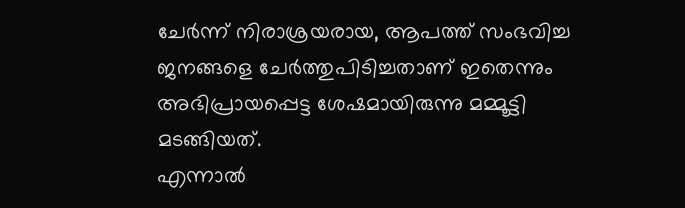ചേർന്ന് നിരാശ്രയരായ, ആപത്ത് സംഭവിച്ച ജനങ്ങളെ ചേർത്തുപിടിച്ചതാണ് ഇതെന്നും അഭിപ്രായപ്പെട്ട ശേഷമായിരുന്നു മമ്മൂട്ടി മടങ്ങിയത്.
എന്നാൽ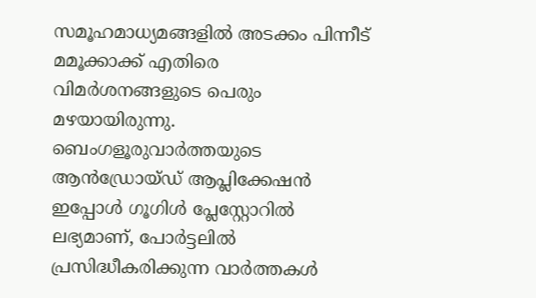സമൂഹമാധ്യമങ്ങളിൽ അടക്കം പിന്നീട് മമൂക്കാക്ക് എതിരെ വിമർശനങ്ങളുടെ പെരും മഴയായിരുന്നു.
ബെംഗളൂരുവാർത്തയുടെ ആൻഡ്രോയ്ഡ് ആപ്ലിക്കേഷൻ ഇപ്പോൾ ഗൂഗിൾ പ്ലേസ്റ്റോറിൽ ലഭ്യമാണ്, പോർട്ടലിൽ പ്രസിദ്ധീകരിക്കുന്ന വാർത്തകൾ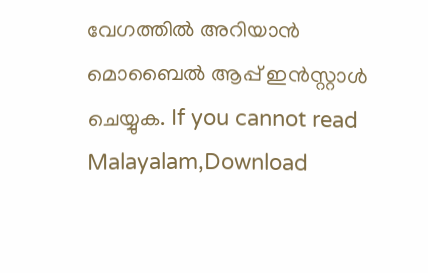വേഗത്തിൽ അറിയാൻ മൊബൈൽ ആപ്പ് ഇൻസ്റ്റാൾ ചെയ്യുക. If you cannot read Malayalam,Download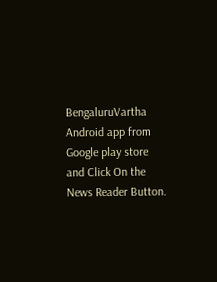BengaluruVartha Android app from Google play store and Click On the News Reader Button.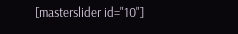[masterslider id="10"]